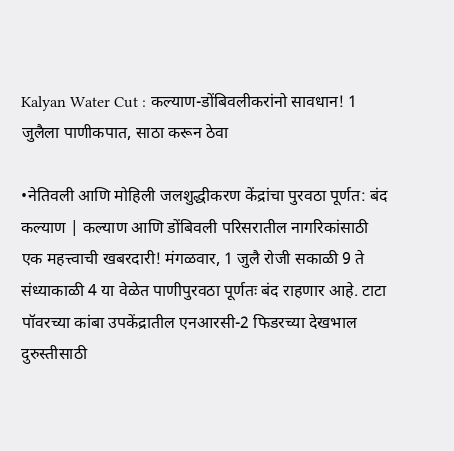Kalyan Water Cut : कल्याण-डोंबिवलीकरांनो सावधान! 1 जुलैला पाणीकपात, साठा करून ठेवा

•नेतिवली आणि मोहिली जलशुद्धीकरण केंद्रांचा पुरवठा पूर्णत: बंद
कल्याण | कल्याण आणि डोंबिवली परिसरातील नागरिकांसाठी एक महत्त्वाची खबरदारी! मंगळवार, 1 जुलै रोजी सकाळी 9 ते संध्याकाळी 4 या वेळेत पाणीपुरवठा पूर्णतः बंद राहणार आहे. टाटा पॉवरच्या कांबा उपकेंद्रातील एनआरसी-2 फिडरच्या देखभाल दुरुस्तीसाठी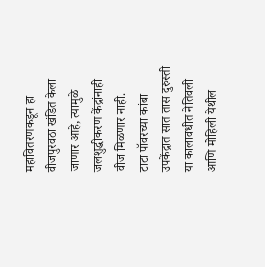महावितरणकडून हा वीजपुरवठा खंडित केला जाणार आहे, त्यामुळे जलशुद्धीकरण केंद्रांनाही वीज मिळणार नाही.
टाटा पॉवरच्या कांबा उपकेंद्रात सात तास दुरुस्ती
या कालावधीत नेतिवली आणि मोहिली येथील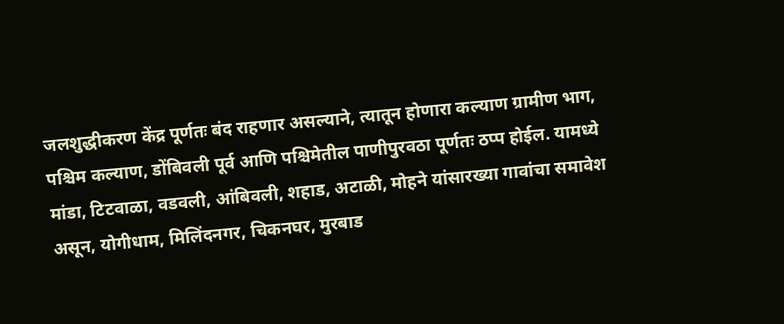जलशुद्धीकरण केंद्र पूर्णतः बंद राहणार असल्याने, त्यातून होणारा कल्याण ग्रामीण भाग, पश्चिम कल्याण, डोंबिवली पूर्व आणि पश्चिमेतील पाणीपुरवठा पूर्णतः ठप्प होईल. यामध्ये मांडा, टिटवाळा, वडवली, आंबिवली, शहाड, अटाळी, मोहने यांसारख्या गावांचा समावेश असून, योगीधाम, मिलिंदनगर, चिकनघर, मुरबाड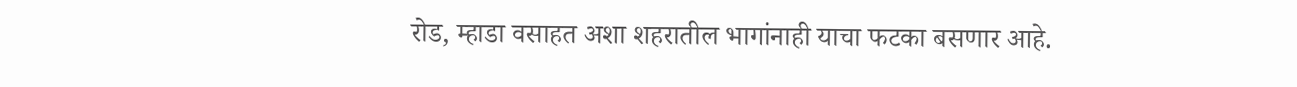रोड, म्हाडा वसाहत अशा शहरातील भागांनाही याचा फटका बसणार आहे.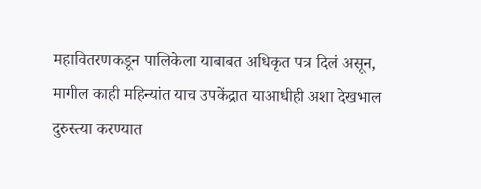महावितरणकडून पालिकेला याबाबत अधिकृत पत्र दिलं असून, मागील काही महिन्यांत याच उपकेंद्रात याआधीही अशा देखभाल दुरुस्त्या करण्यात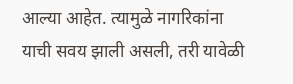आल्या आहेत. त्यामुळे नागरिकांना याची सवय झाली असली, तरी यावेळी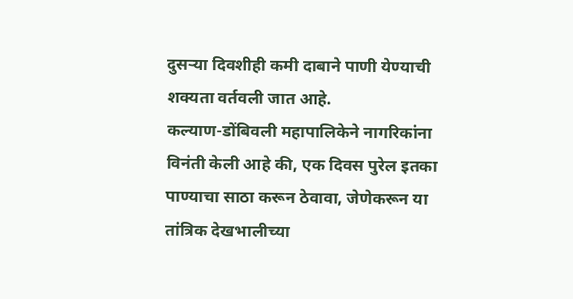दुसऱ्या दिवशीही कमी दाबाने पाणी येण्याची शक्यता वर्तवली जात आहे.
कल्याण-डोंबिवली महापालिकेने नागरिकांना विनंती केली आहे की, एक दिवस पुरेल इतका पाण्याचा साठा करून ठेवावा, जेणेकरून या तांत्रिक देखभालीच्या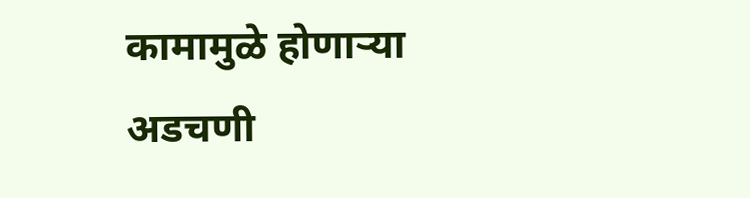कामामुळे होणाऱ्या अडचणी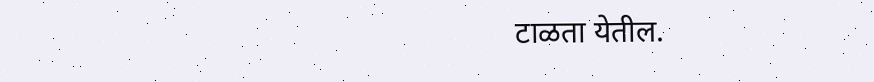टाळता येतील.